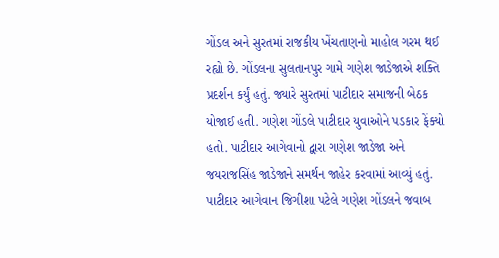ગોંડલ અને સુરતમાં રાજકીય ખેંચતાણનો માહોલ ગરમ થઈ રહ્યો છે. ગોંડલના સુલતાનપુર ગામે ગણેશ જાડેજાએ શક્તિ પ્રદર્શન કર્યું હતું. જ્યારે સુરતમાં પાટીદાર સમાજની બેઠક યોજાઈ હતી. ગણેશ ગોંડલે પાટીદાર યુવાઓને પડકાર ફેંક્યો હતો. પાટીદાર આગેવાનો દ્વારા ગણેશ જાડેજા અને જયરાજસિંહ જાડેજાને સમર્થન જાહેર કરવામાં આવ્યું હતું. પાટીદાર આગેવાન જિગીશા પટેલે ગણેશ ગોંડલને જવાબ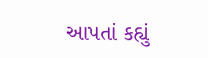આપતાં કહ્યું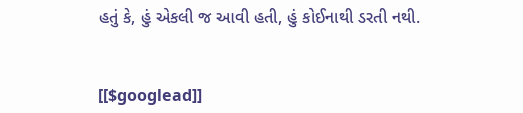હતું કે, હું એકલી જ આવી હતી, હું કોઈનાથી ડરતી નથી.


[[$googlead]]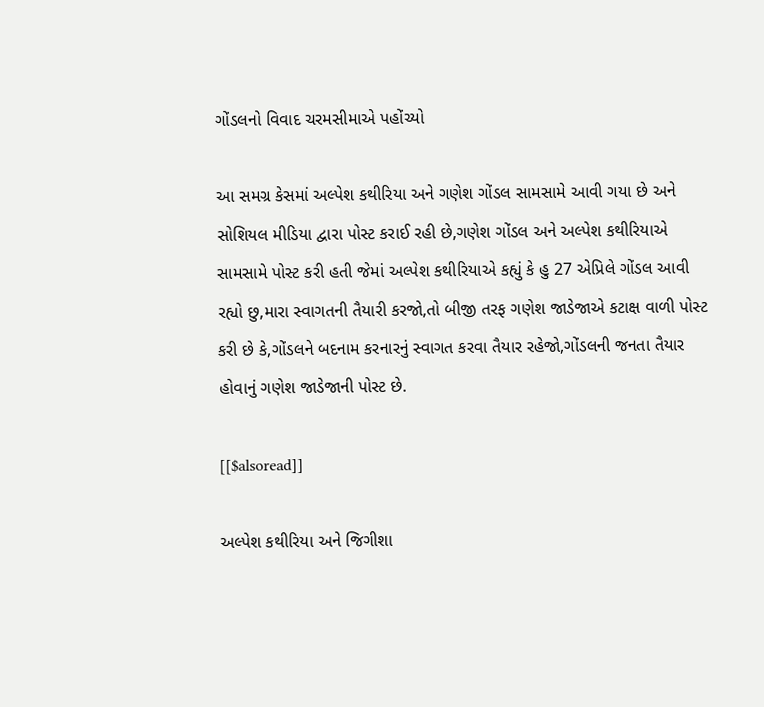ગોંડલનો વિવાદ ચરમસીમાએ પહોંચ્યો

આ સમગ્ર કેસમાં અલ્પેશ કથીરિયા અને ગણેશ ગોંડલ સામસામે આવી ગયા છે અને સોશિયલ મીડિયા દ્વારા પોસ્ટ કરાઈ રહી છે,ગણેશ ગોંડલ અને અલ્પેશ કથીરિયાએ સામસામે પોસ્ટ કરી હતી જેમાં અલ્પેશ કથીરિયાએ કહ્યું કે હુ 27 એપ્રિલે ગોંડલ આવી રહ્યો છુ,મારા સ્વાગતની તૈયારી કરજો,તો બીજી તરફ ગણેશ જાડેજાએ કટાક્ષ વાળી પોસ્ટ કરી છે કે,ગોંડલને બદનામ કરનારનું સ્વાગત કરવા તૈયાર રહેજો,ગોંડલની જનતા તૈયાર હોવાનું ગણેશ જાડેજાની પોસ્ટ છે.

[[$alsoread]]

અલ્પેશ કથીરિયા અને જિગીશા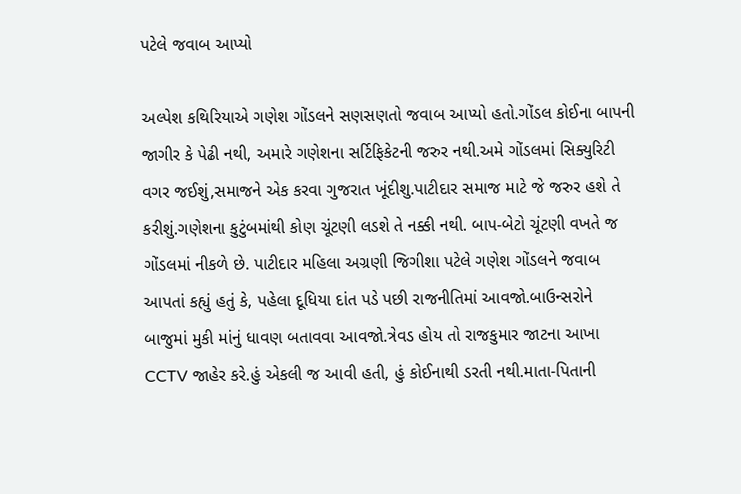પટેલે જવાબ આપ્યો

અલ્પેશ કથિરિયાએ ગણેશ ગોંડલને સણસણતો જવાબ આપ્યો હતો.ગોંડલ કોઈના બાપની જાગીર કે પેઢી નથી, અમારે ગણેશના સર્ટિફિકેટની જરુર નથી.અમે ગોંડલમાં સિક્યુરિટી વગર જઈશું,સમાજને એક કરવા ગુજરાત ખૂંદીશુ.પાટીદાર સમાજ માટે જે જરુર હશે તે કરીશું.ગણેશના કુટુંબમાંથી કોણ ચૂંટણી લડશે તે નક્કી નથી. બાપ-બેટો ચૂંટણી વખતે જ ગોંડલમાં નીકળે છે. પાટીદાર મહિલા અગ્રણી જિગીશા પટેલે ગણેશ ગોંડલને જવાબ આપતાં કહ્યું હતું કે, પહેલા દૂધિયા દાંત પડે પછી રાજનીતિમાં આવજો.બાઉન્સરોને બાજુમાં મુકી માંનું ધાવણ બતાવવા આવજો.ત્રેવડ હોય તો રાજકુમાર જાટના આખા CCTV જાહેર કરે.હું એકલી જ આવી હતી, હું કોઈનાથી ડરતી નથી.માતા-પિતાની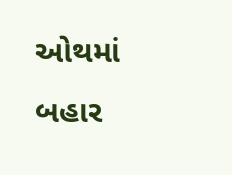ઓથમાં બહાર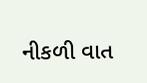નીકળી વાત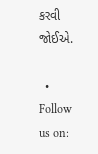કરવી જોઈએ.

  • Follow us on: